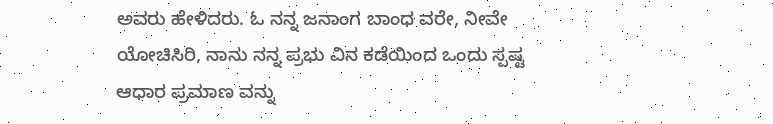ಅವರು ಹೇಳಿದರು. ಓ ನನ್ನ ಜನಾಂಗ ಬಾಂಧ ವರೇ, ನೀವೇ ಯೋಚಿಸಿರಿ, ನಾನು ನನ್ನ ಪ್ರಭು ವಿನ ಕಡೆಯಿಂದ ಒಂದು ಸ್ಪಷ್ಟ ಆಧಾರ ಪ್ರಮಾಣ ವನ್ನು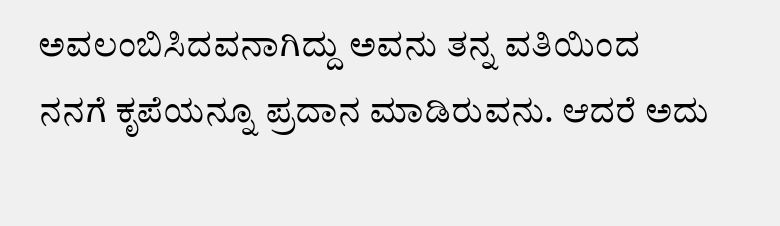ಅವಲಂಬಿಸಿದವನಾಗಿದ್ದು ಅವನು ತನ್ನ ವತಿಯಿಂದ ನನಗೆ ಕೃಪೆಯನ್ನೂ ಪ್ರದಾನ ಮಾಡಿರುವನು. ಆದರೆ ಅದು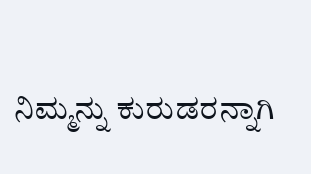ನಿಮ್ಮನ್ನು ಕುರುಡರನ್ನಾಗಿ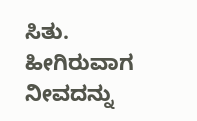ಸಿತು. ಹೀಗಿರುವಾಗ ನೀವದನ್ನು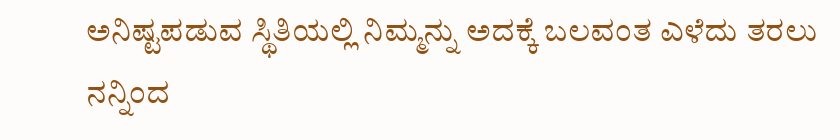ಅನಿಷ್ಟಪಡುವ ಸ್ಥಿತಿಯಲ್ಲಿ ನಿಮ್ಮನ್ನು ಅದಕ್ಕೆ ಬಲವಂತ ಎಳೆದು ತರಲು ನನ್ನಿಂದ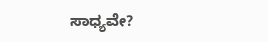ಸಾಧ್ಯವೇ?